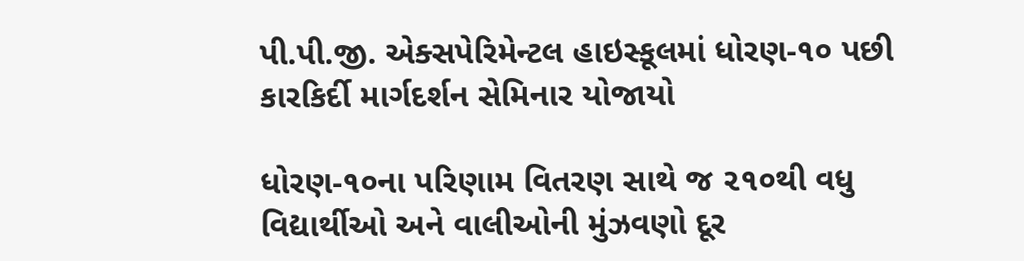પી.પી.જી. એક્સપેરિમેન્ટલ હાઇસ્કૂલમાં ધોરણ-૧૦ પછી કારકિર્દી માર્ગદર્શન સેમિનાર યોજાયો

ધોરણ-૧૦ના પરિણામ વિતરણ સાથે જ ૨૧૦થી વધુ વિદ્યાર્થીઓ અને વાલીઓની મુંઝવણો દૂર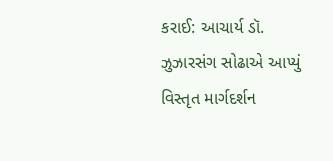કરાઈ: આચાર્ય ડૉ. ઝુઝારસંગ સોઢાએ આપ્યું વિસ્તૃત માર્ગદર્શન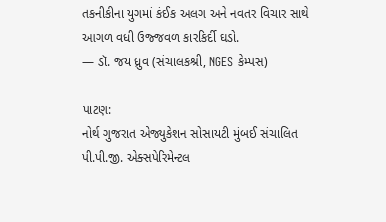તકનીકીના યુગમાં કંઈક અલગ અને નવતર વિચાર સાથે આગળ વધી ઉજ્જવળ કારકિર્દી ઘડો.
— ડૉ. જય ધ્રુવ (સંચાલકશ્રી, NGES કેમ્પસ)

પાટણ:
નોર્થ ગુજરાત એજ્યુકેશન સોસાયટી મુંબઈ સંચાલિત પી.પી.જી. એક્સપેરિમેન્ટલ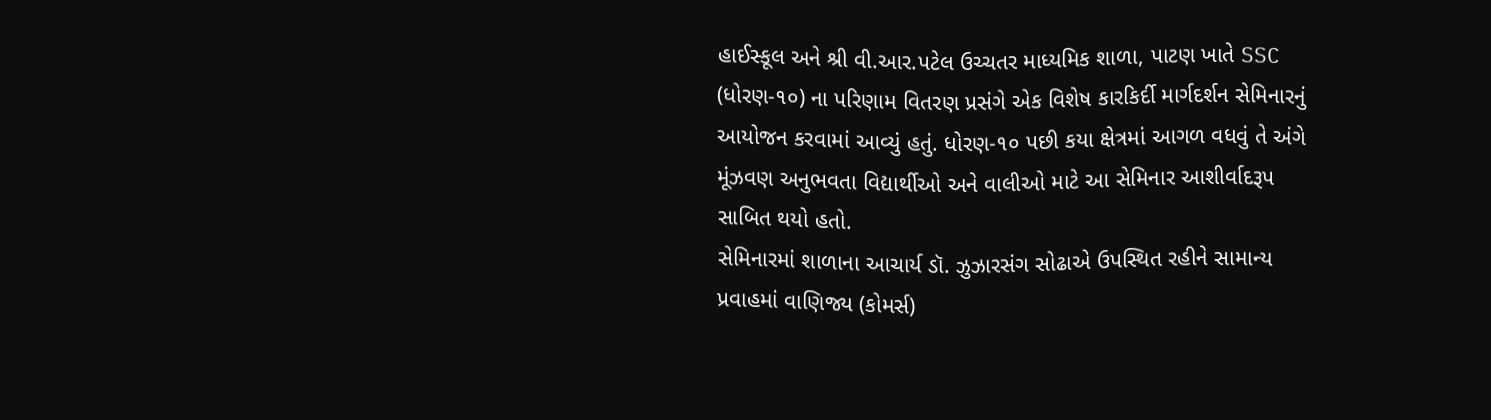હાઈસ્કૂલ અને શ્રી વી.આર.પટેલ ઉચ્ચતર માધ્યમિક શાળા, પાટણ ખાતે SSC (ધોરણ-૧૦) ના પરિણામ વિતરણ પ્રસંગે એક વિશેષ કારકિર્દી માર્ગદર્શન સેમિનારનું આયોજન કરવામાં આવ્યું હતું. ધોરણ-૧૦ પછી કયા ક્ષેત્રમાં આગળ વધવું તે અંગે મૂંઝવણ અનુભવતા વિદ્યાર્થીઓ અને વાલીઓ માટે આ સેમિનાર આશીર્વાદરૂપ સાબિત થયો હતો.
સેમિનારમાં શાળાના આચાર્ય ડૉ. ઝુઝારસંગ સોઢાએ ઉપસ્થિત રહીને સામાન્ય પ્રવાહમાં વાણિજ્ય (કોમર્સ)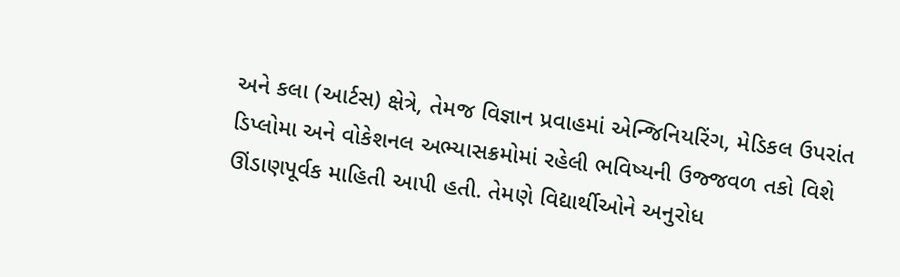અને કલા (આર્ટસ) ક્ષેત્રે, તેમજ વિજ્ઞાન પ્રવાહમાં એન્જિનિયરિંગ, મેડિકલ ઉપરાંત ડિપ્લોમા અને વોકેશનલ અભ્યાસક્રમોમાં રહેલી ભવિષ્યની ઉજ્જવળ તકો વિશે ઊંડાણપૂર્વક માહિતી આપી હતી. તેમણે વિદ્યાર્થીઓને અનુરોધ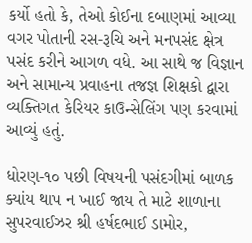કર્યો હતો કે, તેઓ કોઈના દબાણમાં આવ્યા વગર પોતાની રસ-રૂચિ અને મનપસંદ ક્ષેત્ર પસંદ કરીને આગળ વધે. આ સાથે જ વિજ્ઞાન અને સામાન્ય પ્રવાહના તજજ્ઞ શિક્ષકો દ્વારા વ્યક્તિગત કેરિયર કાઉન્સેલિંગ પણ કરવામાં આવ્યું હતું.

ધોરણ-૧૦ પછી વિષયની પસંદગીમાં બાળક ક્યાંય થાપ ન ખાઈ જાય તે માટે શાળાના સુપરવાઈઝર શ્રી હર્ષદભાઈ ડામોર,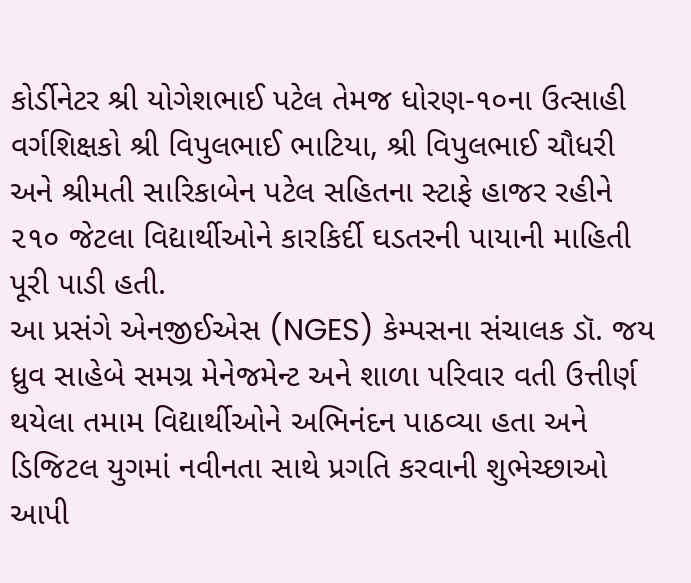કોર્ડીનેટર શ્રી યોગેશભાઈ પટેલ તેમજ ધોરણ-૧૦ના ઉત્સાહી વર્ગશિક્ષકો શ્રી વિપુલભાઈ ભાટિયા, શ્રી વિપુલભાઈ ચૌધરી અને શ્રીમતી સારિકાબેન પટેલ સહિતના સ્ટાફે હાજર રહીને ૨૧૦ જેટલા વિદ્યાર્થીઓને કારકિર્દી ઘડતરની પાયાની માહિતી પૂરી પાડી હતી.
આ પ્રસંગે એનજીઈએસ (NGES) કેમ્પસના સંચાલક ડૉ. જય ધ્રુવ સાહેબે સમગ્ર મેનેજમેન્ટ અને શાળા પરિવાર વતી ઉત્તીર્ણ થયેલા તમામ વિદ્યાર્થીઓને અભિનંદન પાઠવ્યા હતા અને ડિજિટલ યુગમાં નવીનતા સાથે પ્રગતિ કરવાની શુભેચ્છાઓ આપી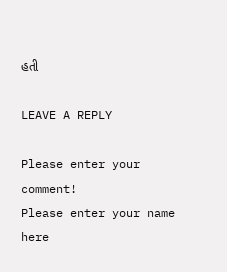હતી

LEAVE A REPLY

Please enter your comment!
Please enter your name here